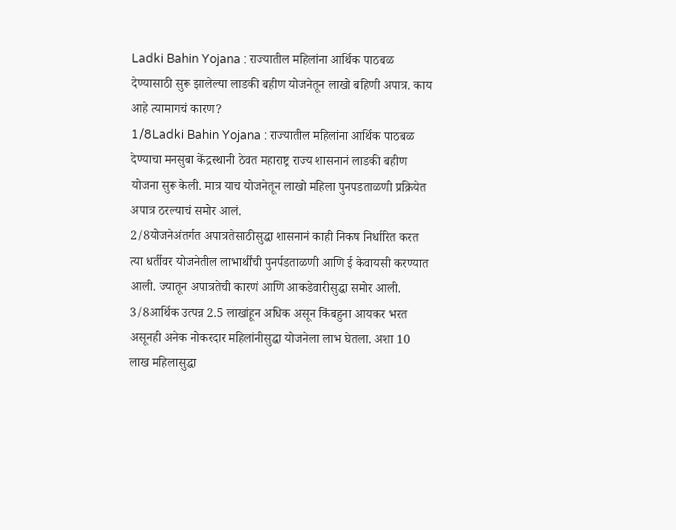Ladki Bahin Yojana : राज्यातील महिलांना आर्थिक पाठबळ देण्यासाठी सुरू झालेल्या लाडकी बहीण योजनेतून लाखो बहिणी अपात्र. काय आहे त्यामागचं कारण?
1/8Ladki Bahin Yojana : राज्यातील महिलांना आर्थिक पाठबळ देण्याचा मनसुबा केंद्रस्थानी ठेवत महाराष्ट्र राज्य शासनानं लाडकी बहीण योजना सुरू केली. मात्र याच योजनेतून लाखो महिला पुनपडताळणी प्रक्रियेत अपात्र ठरल्याचं समोर आलं.
2/8योजनेअंतर्गत अपात्रतेसाठीसुद्धा शासनानं काही निकष निर्धारित करत त्या धर्तीवर योजनेतील लाभार्थींची पुनर्पडताळणी आणि ई केवायसी करण्यात आली. ज्यातून अपात्रतेची कारणं आणि आकडेवारीसुद्धा समोर आली.
3/8आर्थिक उत्पन्न 2.5 लाखांहून अधिक असून किंबहुना आयकर भरत असूनही अनेक नोकरदार महिलांनीसुद्धा योजनेला लाभ घेतला. अशा 10 लाख महिलासुद्धा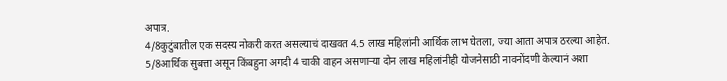अपात्र.
4/8कुटुंबातील एक सदस्य नोकरी करत असल्याचं दाखवत 4.5 लाख महिलांनी आर्थिक लाभ घेतला, ज्या आता अपात्र ठरल्या आहेत.
5/8आर्थिक सुबत्ता असून किंबहुना अगदी 4 चाकी वाहन असणाऱ्या दोन लाख महिलांनीही योजनेसाठी नावनोंदणी केल्यानं अशा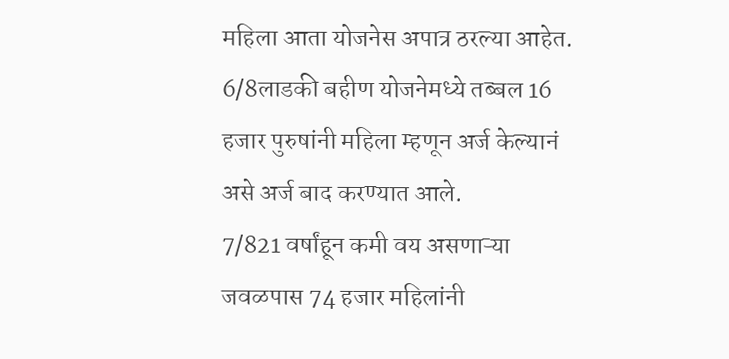महिला आता योजनेस अपात्र ठरल्या आहेत.
6/8लाडकी बहीण योजनेमध्ये तब्बल 16 हजार पुरुषांनी महिला म्हणून अर्ज केल्यानं असे अर्ज बाद करण्यात आले.
7/821 वर्षांहून कमी वय असणाऱ्या जवळपास 74 हजार महिलांनी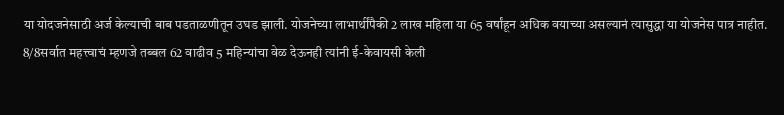या योदजनेसाठी अर्ज केल्याची बाब पडताळणीतून उघड झाली. योजनेच्या लाभार्थींपैकी 2 लाख महिला या 65 वर्षांहून अधिक वयाच्या असल्यानं त्यासुद्धा या योजनेस पात्र नाहीत.
8/8सर्वात महत्त्वाचं म्हणजे तब्बल 62 वाढीव 5 महिन्यांचा वेळ देऊनही त्यांनी ई-केवायसी केली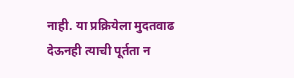नाही. या प्रक्रियेला मुदतवाढ देऊनही त्याची पूर्तता न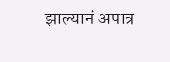झाल्यानं अपात्र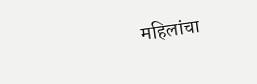महिलांचा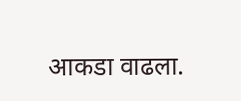आकडा वाढला.